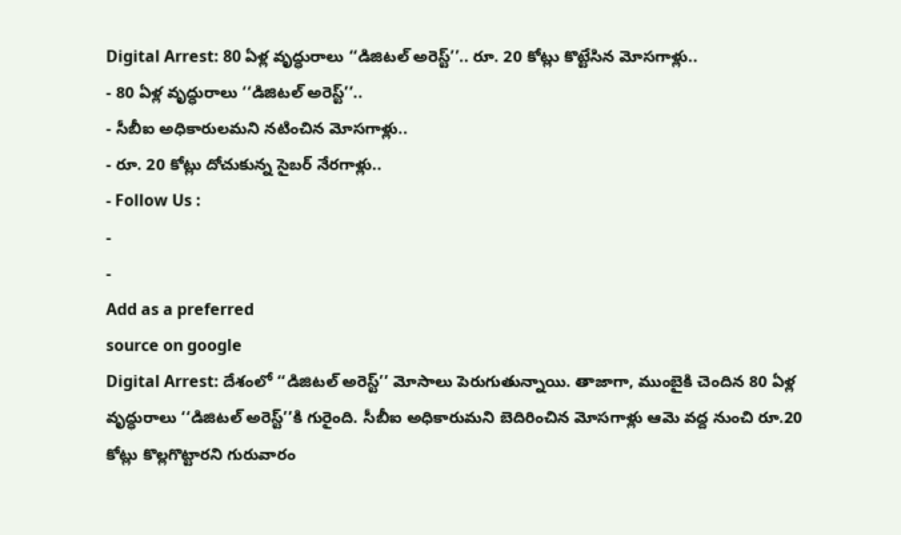Digital Arrest: 80 ఏళ్ల వృద్ధురాలు ‘‘డిజిటల్ అరెస్ట్’’.. రూ. 20 కోట్లు కొట్టేసిన మోసగాళ్లు..
- 80 ఏళ్ల వృద్ధురాలు ‘‘డిజిటల్ అరెస్ట్’’..
- సీబీఐ అధికారులమని నటించిన మోసగాళ్లు..
- రూ. 20 కోట్లు దోచుకున్న సైబర్ నేరగాళ్లు..
- Follow Us :
-
-
Add as a preferred
source on google
Digital Arrest: దేశంలో ‘‘డిజిటల్ అరెస్ట్’’ మోసాలు పెరుగుతున్నాయి. తాజాగా, ముంబైకి చెందిన 80 ఏళ్ల వృద్ధురాలు ‘‘డిజిటల్ అరెస్ట్’’కి గురైంది. సీబీఐ అధికారుమని బెదిరించిన మోసగాళ్లు ఆమె వద్ద నుంచి రూ.20 కోట్లు కొల్లగొట్టారని గురువారం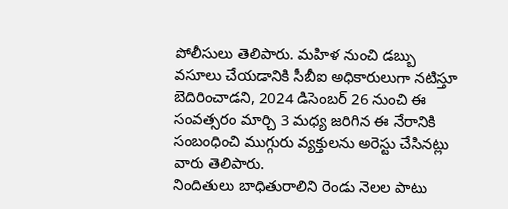పోలీసులు తెలిపారు. మహిళ నుంచి డబ్బు వసూలు చేయడానికి సీబీఐ అధికారులుగా నటిస్తూ బెదిరించాడని, 2024 డిసెంబర్ 26 నుంచి ఈ సంవత్సరం మార్చి 3 మధ్య జరిగిన ఈ నేరానికి సంబంధించి ముగ్గురు వ్యక్తులను అరెస్టు చేసినట్లు వారు తెలిపారు.
నిందితులు బాధితురాలిని రెండు నెలల పాటు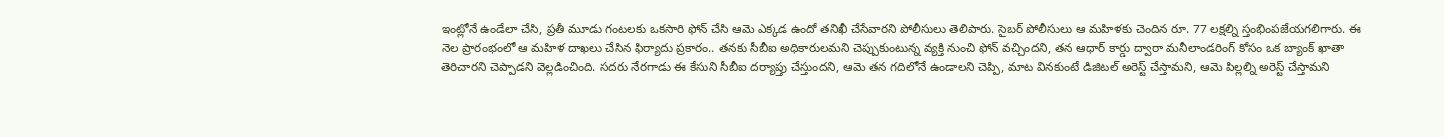ఇంట్లోనే ఉండేలా చేసి, ప్రతీ మూడు గంటలకు ఒకసారి ఫోన్ చేసి ఆమె ఎక్కడ ఉందో తనిఖీ చేసేవారని పోలీసులు తెలిపారు. సైబర్ పోలీసులు ఆ మహిళకు చెందిన రూ. 77 లక్షల్ని స్తంభింపజేయగలిగారు. ఈ నెల ప్రారంభంలో ఆ మహిళ దాఖలు చేసిన ఫిర్యాదు ప్రకారం.. తనకు సీబీఐ అధికారులమని చెప్పుకుంటున్న వ్యక్తి నుంచి ఫోన్ వచ్చిందని, తన ఆధార్ కార్డు ద్వారా మనీలాండరింగ్ కోసం ఒక బ్యాంక్ ఖాతా తెరిచారని చెప్పాడని వెల్లడించింది. సదరు నేరగాడు ఈ కేసుని సీబీఐ దర్యాప్తు చేస్తుందని, ఆమె తన గదిలోనే ఉండాలని చెప్పి, మాట వినకుంటే డిజిటల్ అరెస్ట్ చేస్తామని, ఆమె పిల్లల్ని అరెస్ట్ చేస్తామని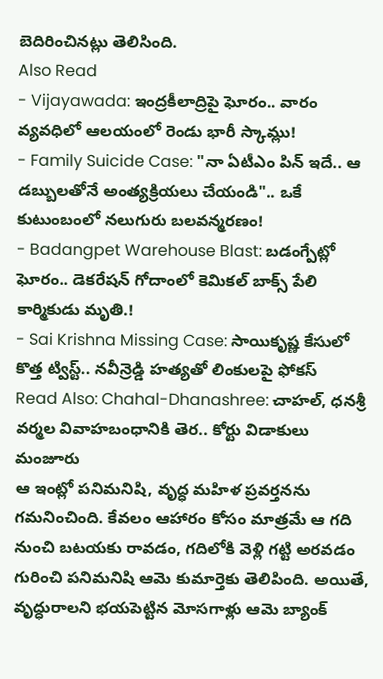బెదిరించినట్లు తెలిసింది.
Also Read
- Vijayawada: ఇంద్రకీలాద్రిపై ఘోరం.. వారం వ్యవధిలో ఆలయంలో రెండు భారీ స్కామ్లు!
- Family Suicide Case: "నా ఏటీఎం పిన్ ఇదే.. ఆ డబ్బులతోనే అంత్యక్రియలు చేయండి".. ఒకే కుటుంబంలో నలుగురు బలవన్మరణం!
- Badangpet Warehouse Blast: బడంగ్పేట్లో ఘోరం.. డెకరేషన్ గోదాంలో కెమికల్ బాక్స్ పేలి కార్మికుడు మృతి.!
- Sai Krishna Missing Case: సాయికృష్ణ కేసులో కొత్త ట్విస్ట్.. నవీన్రెడ్డి హత్యతో లింకులపై ఫోకస్
Read Also: Chahal-Dhanashree: చాహల్, ధనశ్రీ వర్మల వివాహబంధానికి తెర.. కోర్టు విడాకులు మంజూరు
ఆ ఇంట్లో పనిమనిషి, వృద్ధ మహిళ ప్రవర్తనను గమనించింది. కేవలం ఆహారం కోసం మాత్రమే ఆ గది నుంచి బటయకు రావడం, గదిలోకి వెళ్లి గట్టి అరవడం గురించి పనిమనిషి ఆమె కుమార్తెకు తెలిపింది. అయితే, వృద్ధురాలని భయపెట్టిన మోసగాళ్లు ఆమె బ్యాంక్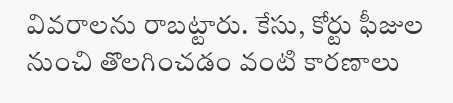వివరాలను రాబట్టారు. కేసు, కోర్టు ఫీజుల నుంచి తొలగించడం వంటి కారణాలు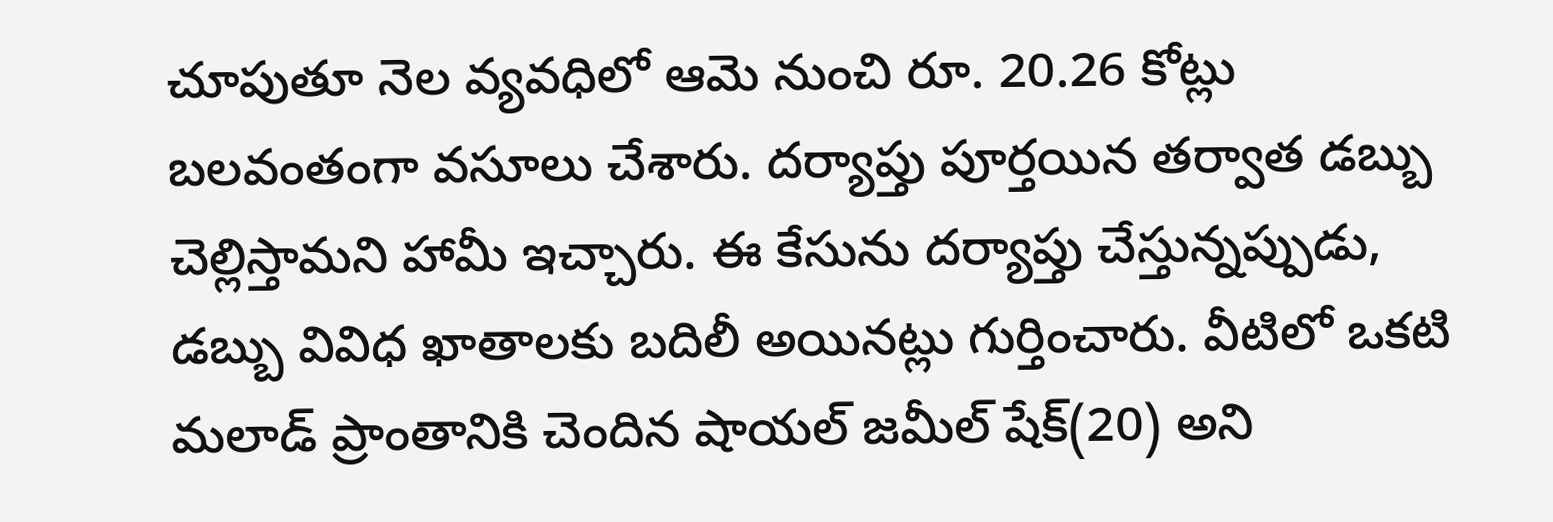చూపుతూ నెల వ్యవధిలో ఆమె నుంచి రూ. 20.26 కోట్లు బలవంతంగా వసూలు చేశారు. దర్యాప్తు పూర్తయిన తర్వాత డబ్బు చెల్లిస్తామని హామీ ఇచ్చారు. ఈ కేసును దర్యాప్తు చేస్తున్నప్పుడు, డబ్బు వివిధ ఖాతాలకు బదిలీ అయినట్లు గుర్తించారు. వీటిలో ఒకటి మలాడ్ ప్రాంతానికి చెందిన షాయల్ జమీల్ షేక్(20) అని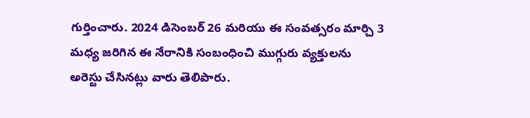గుర్తించారు. 2024 డిసెంబర్ 26 మరియు ఈ సంవత్సరం మార్చి 3 మధ్య జరిగిన ఈ నేరానికి సంబంధించి ముగ్గురు వ్యక్తులను అరెస్టు చేసినట్లు వారు తెలిపారు.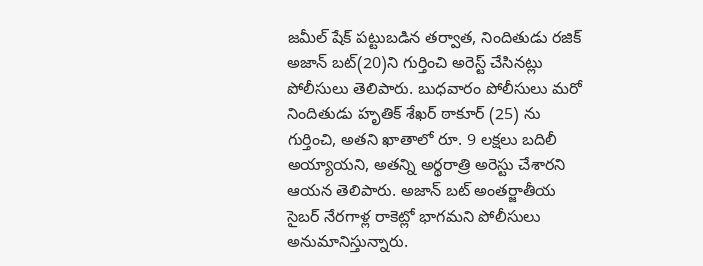జమీల్ షేక్ పట్టుబడిన తర్వాత, నిందితుడు రజిక్ అజాన్ బట్(20)ని గుర్తించి అరెస్ట్ చేసినట్లు పోలీసులు తెలిపారు. బుధవారం పోలీసులు మరో నిందితుడు హృతిక్ శేఖర్ ఠాకూర్ (25) ను గుర్తించి, అతని ఖాతాలో రూ. 9 లక్షలు బదిలీ అయ్యాయని, అతన్ని అర్థరాత్రి అరెస్టు చేశారని ఆయన తెలిపారు. అజాన్ బట్ అంతర్జాతీయ సైబర్ నేరగాళ్ల రాకెట్లో భాగమని పోలీసులు అనుమానిస్తున్నారు.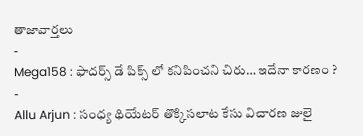తాజావార్తలు
-
Mega158 : ఫాదర్స్ డే పిక్స్ లో కనిపించని చిరు… ఇదేనా కారణం ?
-
Allu Arjun : సంధ్య థియేటర్ తొక్కిసలాట కేసు విచారణ జులై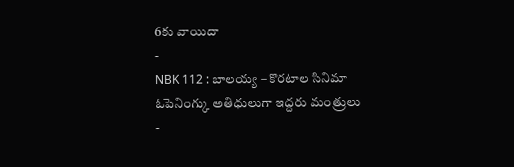6కు వాయిదా
-
NBK 112 : బాలయ్య – కొరటాల సినిమా ఓపెనింగ్కు అతిధులుగా ఇద్దరు మంత్రులు
-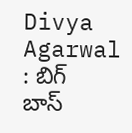Divya Agarwal : బిగ్ బాస్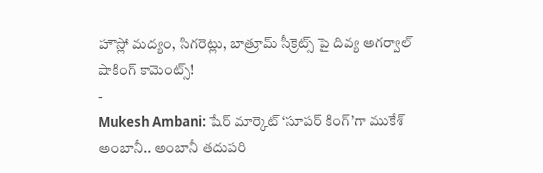హౌస్లో మద్యం, సిగరెట్లు, బాత్రూమ్ సీక్రెట్స్ పై దివ్య అగర్వాల్ షాకింగ్ కామెంట్స్!
-
Mukesh Ambani: షేర్ మార్కెట్ ‘సూపర్ కింగ్’గా ముకేశ్ అంబానీ.. అంబానీ తదుపరి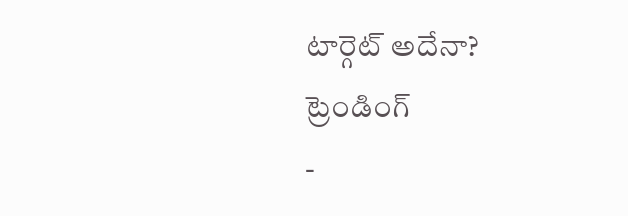టార్గెట్ అదేనా?
ట్రెండింగ్
-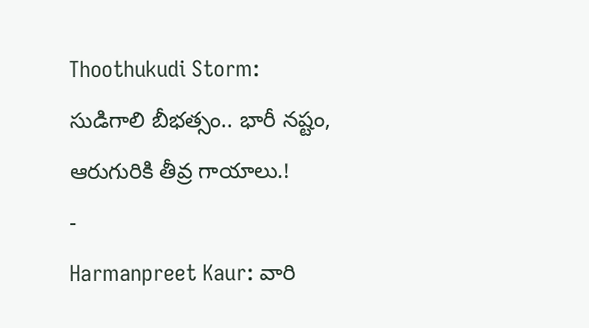Thoothukudi Storm: సుడిగాలి బీభత్సం.. భారీ నష్టం, ఆరుగురికి తీవ్ర గాయాలు.!
-
Harmanpreet Kaur: వారి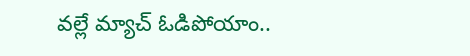వల్లే మ్యాచ్ ఓడిపోయాం..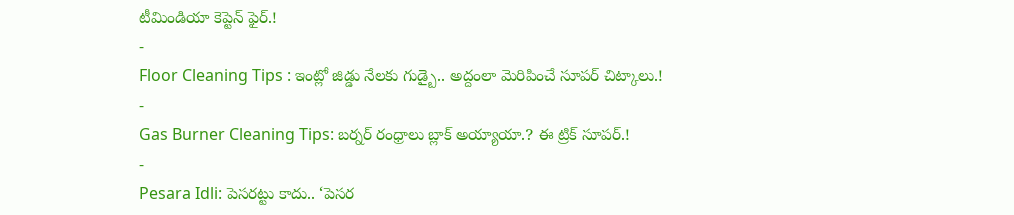టీమిండియా కెప్టెన్ ఫైర్.!
-
Floor Cleaning Tips : ఇంట్లో జిడ్డు నేలకు గుడ్బై.. అద్దంలా మెరిపించే సూపర్ చిట్కాలు.!
-
Gas Burner Cleaning Tips: బర్నర్ రంధ్రాలు బ్లాక్ అయ్యాయా.? ఈ ట్రిక్ సూపర్.!
-
Pesara Idli: పెసరట్టు కాదు.. ‘పెసర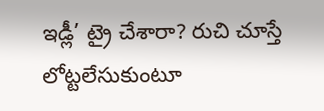ఇడ్లీ’ ట్రై చేశారా? రుచి చూస్తే లోట్టలేసుకుంటూ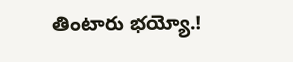తింటారు భయ్యో.!